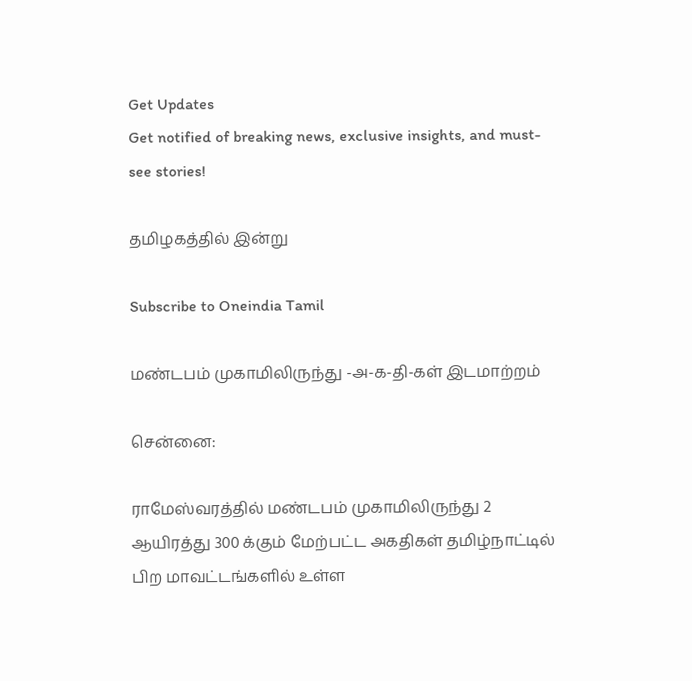Get Updates
Get notified of breaking news, exclusive insights, and must-see stories!

தமிழகத்தில் இன்று

Subscribe to Oneindia Tamil

மண்டபம் முகாமிலிருந்து -அ-க-தி-கள் இடமாற்றம்

சென்னை:

ராமேஸ்வரத்தில் மண்டபம் முகாமிலிருந்து 2 ஆயிரத்து 300 க்கும் மேற்பட்ட அகதிகள் தமிழ்நாட்டில் பிற மாவட்டங்களில் உள்ள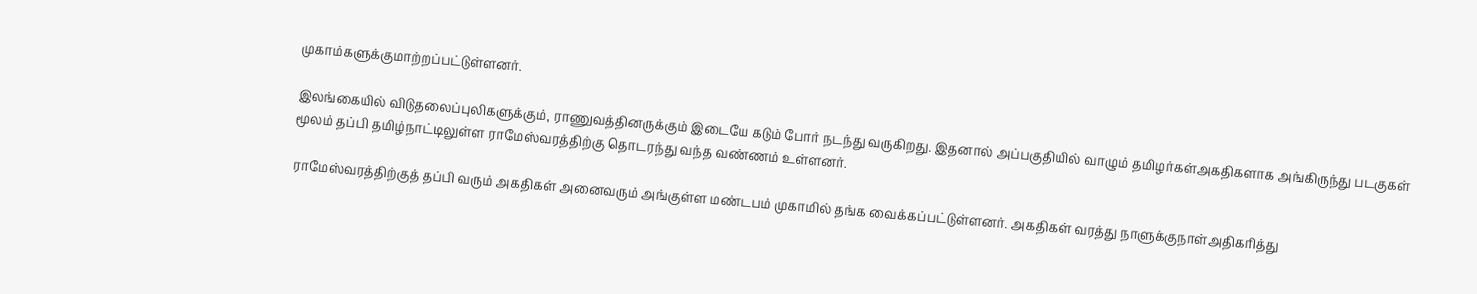முகாம்களுக்குமாற்றப்பட்டுள்ளனர்.

இலங்கையில் விடுதலைப்புலிகளுக்கும், ராணுவத்தினருக்கும் இடையே கடும் போர் நடந்து வருகிறது. இதனால் அப்பகுதியில் வாழும் தமிழர்கள்அகதிகளாக அங்கிருந்து படகுகள் மூலம் தப்பி தமிழ்நாட்டிலுள்ள ராமேஸ்வரத்திற்கு தொடரந்து வந்த வண்ணம் உள்ளனர்.

ராமேஸ்வரத்திற்குத் தப்பி வரும் அகதிகள் அனைவரும் அங்குள்ள மண்டபம் முகாமில் தங்க வைக்கப்பட்டுள்ளனர். அகதிகள் வரத்து நாளுக்குநாள்அதிகரித்து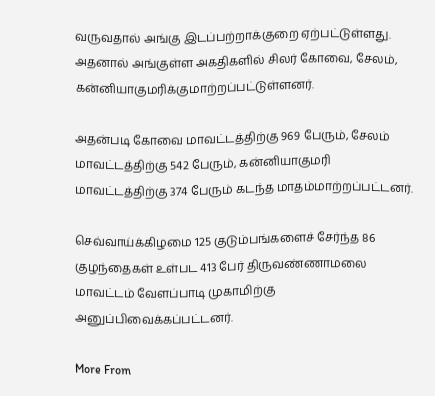வருவதால் அங்கு இடப்பற்றாக்குறை ஏற்பட்டுள்ளது. அதனால் அங்குள்ள அகதிகளில் சிலர் கோவை, சேலம், கன்னியாகுமரிக்குமாற்றப்பட்டுள்ளனர்.

அதன்படி கோவை மாவட்டத்திற்கு 969 பேரும், சேலம் மாவட்டத்திற்கு 542 பேரும், கன்னியாகுமரி மாவட்டத்திற்கு 374 பேரும் கடந்த மாதம்மாற்றப்பட்டனர்.

செவ்வாய்க்கிழமை 125 குடும்பங்களைச் சேர்ந்த 86 குழந்தைகள் உள்பட 413 பேர் திருவண்ணாமலை மாவட்டம் வேளப்பாடி முகாமிற்கு அனுப்பிவைக்கப்பட்டனர்.

More From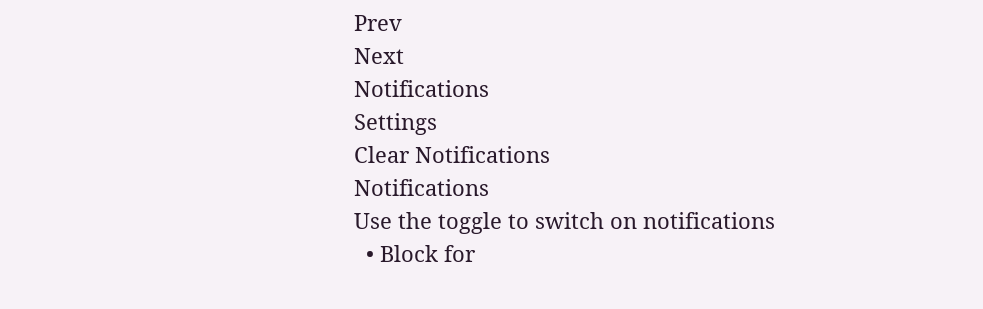Prev
Next
Notifications
Settings
Clear Notifications
Notifications
Use the toggle to switch on notifications
  • Block for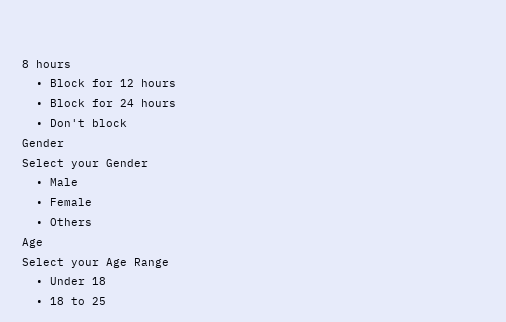8 hours
  • Block for 12 hours
  • Block for 24 hours
  • Don't block
Gender
Select your Gender
  • Male
  • Female
  • Others
Age
Select your Age Range
  • Under 18
  • 18 to 25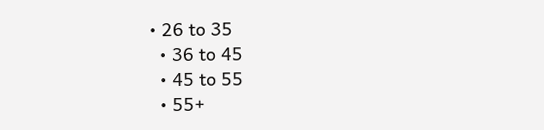• 26 to 35
  • 36 to 45
  • 45 to 55
  • 55+